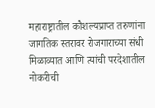महाराष्ट्रातील कौशल्यप्राप्त तरुणांना जागतिक स्तरावर रोजगाराच्या संधी मिळाव्यात आणि त्यांची परदेशातील नोकरीची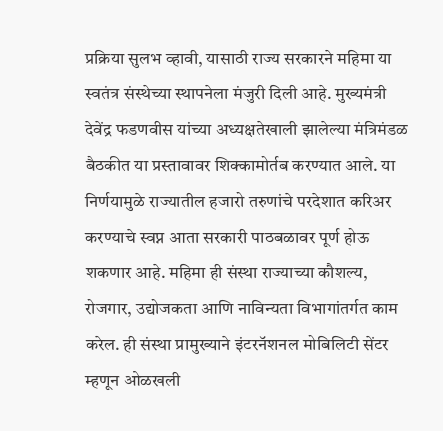प्रक्रिया सुलभ व्हावी, यासाठी राज्य सरकारने महिमा या स्वतंत्र संस्थेच्या स्थापनेला मंजुरी दिली आहे. मुख्यमंत्री देवेंद्र फडणवीस यांच्या अध्यक्षतेखाली झालेल्या मंत्रिमंडळ बैठकीत या प्रस्तावावर शिक्कामोर्तब करण्यात आले. या निर्णयामुळे राज्यातील हजारो तरुणांचे परदेशात करिअर करण्याचे स्वप्न आता सरकारी पाठबळावर पूर्ण होऊ शकणार आहे. महिमा ही संस्था राज्याच्या कौशल्य, रोजगार, उद्योजकता आणि नाविन्यता विभागांतर्गत काम करेल. ही संस्था प्रामुख्याने इंटरनॅशनल मोबिलिटी सेंटर म्हणून ओळखली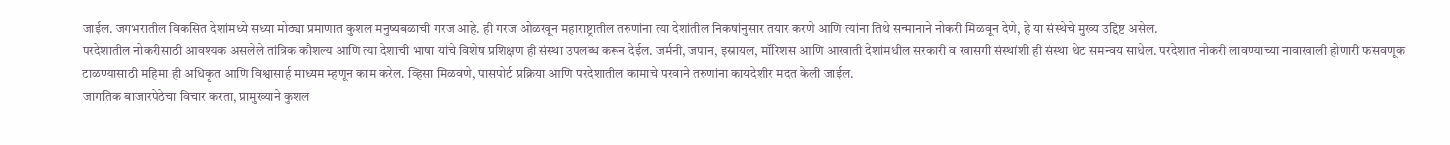जाईल. जगभरातील विकसित देशांमध्ये सध्या मोठ्या प्रमाणात कुशल मनुष्यबळाची गरज आहे. ही गरज ओळखून महाराष्ट्रातील तरुणांना त्या देशांतील निकषांनुसार तयार करणे आणि त्यांना तिथे सन्मानाने नोकरी मिळवून देणे, हे या संस्थेचे मुख्य उद्दिष्ट असेल.
परदेशातील नोकरीसाठी आवश्यक असलेले तांत्रिक कौशल्य आणि त्या देशाची भाषा यांचे विशेष प्रशिक्षण ही संस्था उपलब्ध करून देईल. जर्मनी, जपान, इस्रायल, मॉरिशस आणि आखाती देशांमधील सरकारी व खासगी संस्थांशी ही संस्था थेट समन्वय साधेल. परदेशात नोकरी लावण्याच्या नावाखाली होणारी फसवणूक टाळण्यासाठी महिमा ही अधिकृत आणि विश्वासार्ह माध्यम म्हणून काम करेल. व्हिसा मिळवणे, पासपोर्ट प्रक्रिया आणि परदेशातील कामाचे परवाने तरुणांना कायदेशीर मदत केली जाईल.
जागतिक बाजारपेठेचा विचार करता, प्रामुख्याने कुशल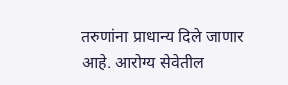तरुणांना प्राधान्य दिले जाणार आहे. आरोग्य सेवेतील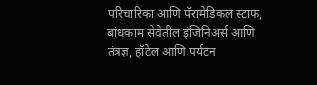परिचारिका आणि पॅरामेडिकल स्टाफ, बांधकाम सेवेतील इंजिनिअर्स आणि तंत्रज्ञ, हॉटेल आणि पर्यटन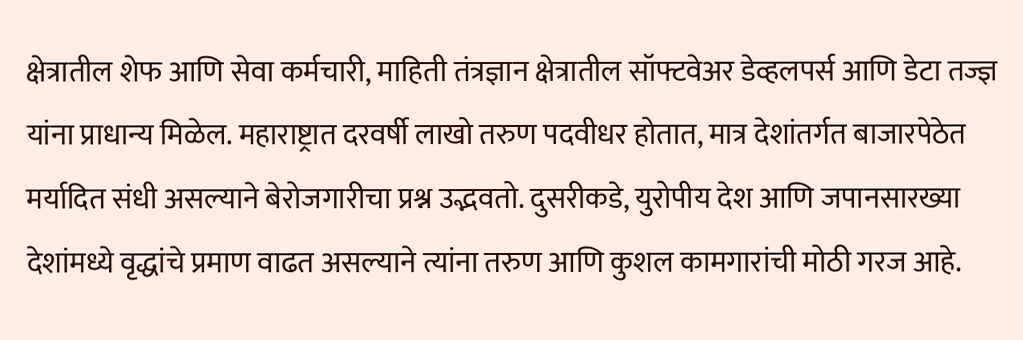क्षेत्रातील शेफ आणि सेवा कर्मचारी, माहिती तंत्रज्ञान क्षेत्रातील सॉफ्टवेअर डेव्हलपर्स आणि डेटा तज्ज्ञ यांना प्राधान्य मिळेल. महाराष्ट्रात दरवर्षी लाखो तरुण पदवीधर होतात, मात्र देशांतर्गत बाजारपेठेत मर्यादित संधी असल्याने बेरोजगारीचा प्रश्न उद्भवतो. दुसरीकडे, युरोपीय देश आणि जपानसारख्या देशांमध्ये वृद्धांचे प्रमाण वाढत असल्याने त्यांना तरुण आणि कुशल कामगारांची मोठी गरज आहे.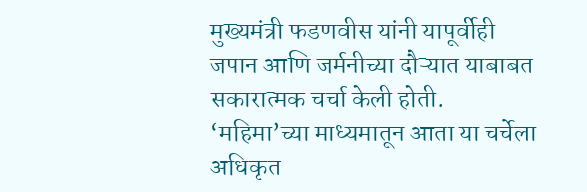मुख्यमंत्री फडणवीस यांनी यापूर्वीही जपान आणि जर्मनीच्या दौऱ्यात याबाबत सकारात्मक चर्चा केली होती. ‘महिमा’च्या माध्यमातून आता या चर्चेला अधिकृत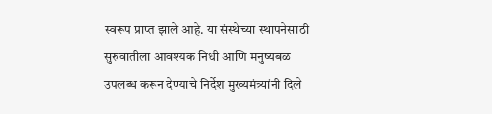स्वरूप प्राप्त झाले आहे. या संस्थेच्या स्थापनेसाठी सुरुवातीला आवश्यक निधी आणि मनुष्यबळ उपलब्ध करून देण्याचे निर्देश मुख्यमंत्र्यांनी दिले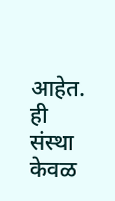आहेत. ही संस्था केवळ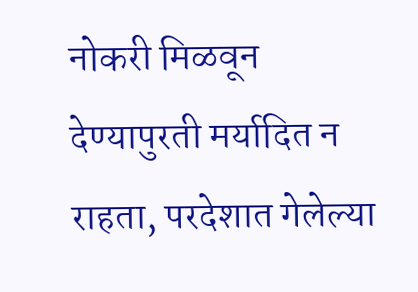नोकरी मिळवून देण्यापुरती मर्यादित न राहता, परदेशात गेलेल्या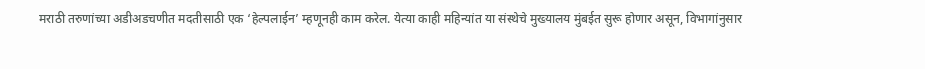मराठी तरुणांच्या अडीअडचणीत मदतीसाठी एक ‘हेल्पलाईन’ म्हणूनही काम करेल. येत्या काही महिन्यांत या संस्थेचे मुख्यालय मुंबईत सुरू होणार असून, विभागांनुसार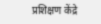प्रशिक्षण केंद्रे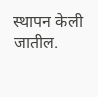स्थापन केली जातील.